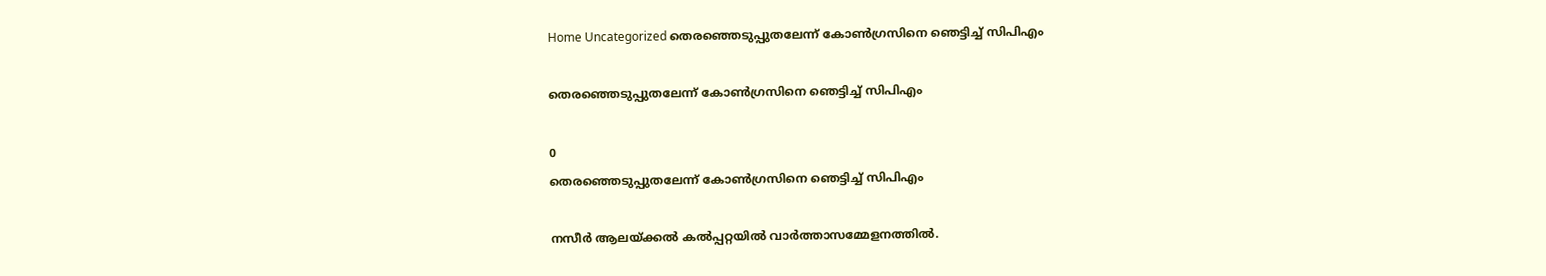Home Uncategorized തെരഞ്ഞെടുപ്പുതലേന്ന് കോണ്‍ഗ്രസിനെ ഞെട്ടിച്ച് സിപിഎം

തെരഞ്ഞെടുപ്പുതലേന്ന് കോണ്‍ഗ്രസിനെ ഞെട്ടിച്ച് സിപിഎം

0
തെരഞ്ഞെടുപ്പുതലേന്ന് കോണ്‍ഗ്രസിനെ ഞെട്ടിച്ച് സിപിഎം

നസീര്‍ ആലയ്ക്കല്‍ കല്‍പ്പറ്റയില്‍ വാര്‍ത്താസമ്മേളനത്തില്‍.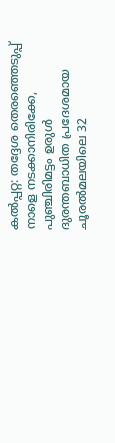കല്‍പ്പറ്റ: തദ്ദേശ തെരഞ്ഞെടുപ്പ് നാളെ നടക്കാനിരിക്കേ, പുഞ്ചിരിമട്ടം ഉരുള്‍ ദുരന്തബാധിത പ്രദേശമായ ചൂരല്‍മലയിലെ 32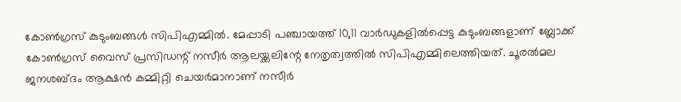കോണ്‍ഗ്രസ് കുടുംബങ്ങള്‍ സിപിഎമ്മില്‍. മേപ്പാടി പഞ്ചായത്ത് 10,11 വാര്‍ഡുകളില്‍പ്പെട്ട കുടുംബങ്ങളാണ് ബ്ലോക്ക് കോണ്‍ഗ്രസ് വൈസ് പ്രസിഡന്റ് നസീര്‍ ആലയ്ക്കലിന്റേ നേതൃത്വത്തില്‍ സിപിഎമ്മിലെത്തിയത്. ചൂരല്‍മല ജനശബ്ദം ആക്ഷന്‍ കമ്മിറ്റി ചെയര്‍മാനാണ് നസീര്‍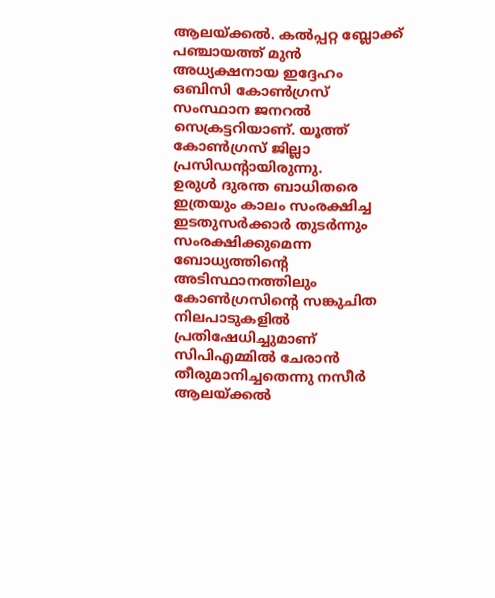ആലയ്ക്കല്‍. കല്‍പ്പറ്റ ബ്ലോക്ക് പഞ്ചായത്ത് മുന്‍ അധ്യക്ഷനായ ഇദ്ദേഹം ഒബിസി കോണ്‍ഗ്രസ് സംസ്ഥാന ജനറല്‍ സെക്രട്ടറിയാണ്. യൂത്ത് കോണ്‍ഗ്രസ് ജില്ലാ പ്രസിഡന്റായിരുന്നു.
ഉരുള്‍ ദുരന്ത ബാധിതരെ ഇത്രയും കാലം സംരക്ഷിച്ച ഇടതുസര്‍ക്കാര്‍ തുടര്‍ന്നും സംരക്ഷിക്കുമെന്ന ബോധ്യത്തിന്റെ അടിസ്ഥാനത്തിലും കോണ്‍ഗ്രസിന്റെ സങ്കുചിത നിലപാടുകളില്‍ പ്രതിഷേധിച്ചുമാണ് സിപിഎമ്മില്‍ ചേരാന്‍ തീരുമാനിച്ചതെന്നു നസീര്‍ ആലയ്ക്കല്‍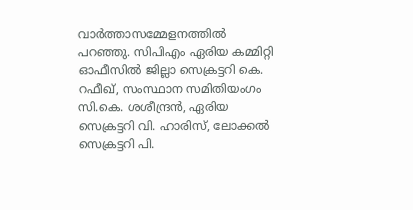വാര്‍ത്താസമ്മേളനത്തില്‍ പറഞ്ഞു. സിപിഎം ഏരിയ കമ്മിറ്റി ഓഫീസില്‍ ജില്ലാ സെക്രട്ടറി കെ. റഫീഖ്, സംസ്ഥാന സമിതിയംഗം സി.കെ. ശശീന്ദ്രന്‍, ഏരിയ സെക്രട്ടറി വി. ഹാരിസ്, ലോക്കല്‍ സെക്രട്ടറി പി.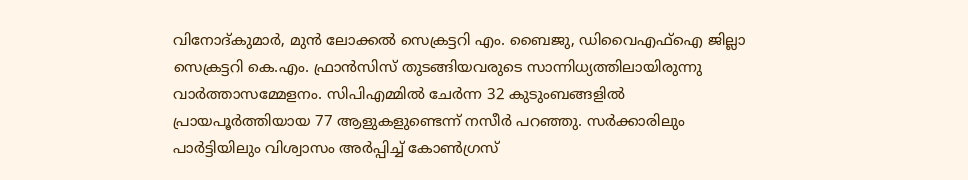വിനോദ്കുമാര്‍, മുന്‍ ലോക്കല്‍ സെക്രട്ടറി എം. ബൈജു, ഡിവൈഎഫ്‌ഐ ജില്ലാ സെക്രട്ടറി കെ.എം. ഫ്രാന്‍സിസ് തുടങ്ങിയവരുടെ സാന്നിധ്യത്തിലായിരുന്നു വാര്‍ത്താസമ്മേളനം. സിപിഎമ്മില്‍ ചേര്‍ന്ന 32 കുടുംബങ്ങളില്‍ പ്രായപൂര്‍ത്തിയായ 77 ആളുകളുണ്ടെന്ന് നസീര്‍ പറഞ്ഞു. സര്‍ക്കാരിലും പാര്‍ട്ടിയിലും വിശ്വാസം അര്‍പ്പിച്ച് കോണ്‍ഗ്രസ്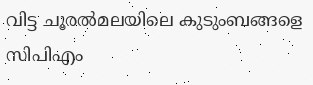വിട്ട ചൂരല്‍മലയിലെ കുടുംബങ്ങളെ സിപിഎം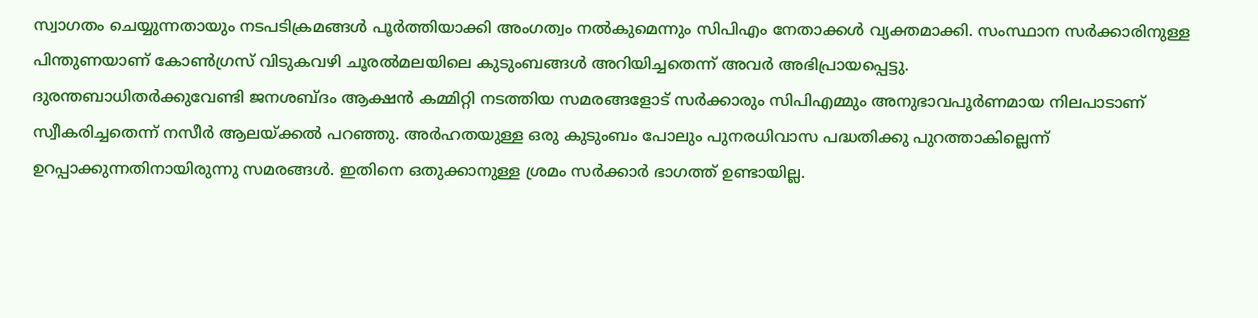സ്വാഗതം ചെയ്യുന്നതായും നടപടിക്രമങ്ങള്‍ പൂര്‍ത്തിയാക്കി അംഗത്വം നല്‍കുമെന്നും സിപിഎം നേതാക്കള്‍ വ്യക്തമാക്കി. സംസ്ഥാന സര്‍ക്കാരിനുള്ള പിന്തുണയാണ് കോണ്‍ഗ്രസ് വിടുകവഴി ചൂരല്‍മലയിലെ കുടുംബങ്ങള്‍ അറിയിച്ചതെന്ന് അവര്‍ അഭിപ്രായപ്പെട്ടു.
ദുരന്തബാധിതര്‍ക്കുവേണ്ടി ജനശബ്ദം ആക്ഷന്‍ കമ്മിറ്റി നടത്തിയ സമരങ്ങളോട് സര്‍ക്കാരും സിപിഎമ്മും അനുഭാവപൂര്‍ണമായ നിലപാടാണ് സ്വീകരിച്ചതെന്ന് നസീര്‍ ആലയ്ക്കല്‍ പറഞ്ഞു. അര്‍ഹതയുള്ള ഒരു കുടുംബം പോലും പുനരധിവാസ പദ്ധതിക്കു പുറത്താകില്ലെന്ന് ഉറപ്പാക്കുന്നതിനായിരുന്നു സമരങ്ങള്‍. ഇതിനെ ഒതുക്കാനുള്ള ശ്രമം സര്‍ക്കാര്‍ ഭാഗത്ത് ഉണ്ടായില്ല.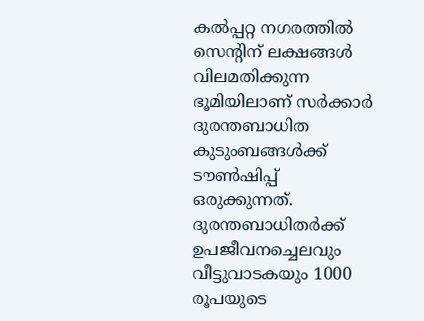കല്‍പ്പറ്റ നഗരത്തില്‍ സെന്റിന് ലക്ഷങ്ങള്‍ വിലമതിക്കുന്ന ഭൂമിയിലാണ് സര്‍ക്കാര്‍ ദുരന്തബാധിത കുടുംബങ്ങള്‍ക്ക് ടൗണ്‍ഷിപ്പ് ഒരുക്കുന്നത്. ദുരന്തബാധിതര്‍ക്ക് ഉപജീവനച്ചെലവും വീട്ടുവാടകയും 1000 രൂപയുടെ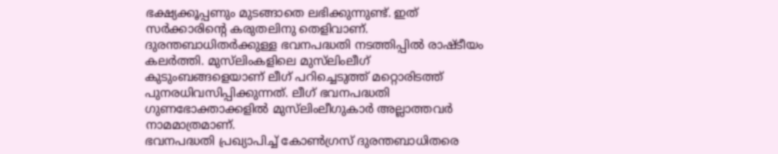ഭക്ഷ്യക്കൂപ്പണും മുടങ്ങാതെ ലഭിക്കുന്നുണ്ട്. ഇത് സര്‍ക്കാരിന്റെ കരുതലിനു തെളിവാണ്.
ദുരന്തബാധിതര്‍ക്കുള്ള ഭവനപദ്ധതി നടത്തിപ്പില്‍ രാഷ്ടീയം കലര്‍ത്തി. മുസ്‌ലിംകളിലെ മുസ്‌ലിംലീഗ് കുടുംബങ്ങളെയാണ് ലീഗ് പറിച്ചെടുത്ത് മറ്റൊരിടത്ത് പുനരധിവസിപ്പിക്കുന്നത്. ലീഗ് ഭവനപദ്ധതി ഗുണഭോക്താക്കളില്‍ മുസ്‌ലിംലീഗുകാര്‍ അല്ലാത്തവര്‍ നാമമാത്രമാണ്.
ഭവനപദ്ധതി പ്രഖ്യാപിച്ച് കോണ്‍ഗ്രസ് ദുരന്തബാധിതരെ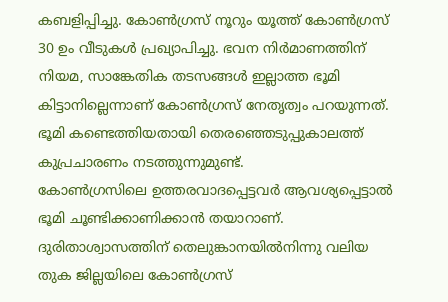കബളിപ്പിച്ചു. കോണ്‍ഗ്രസ് നൂറും യൂത്ത് കോണ്‍ഗ്രസ് 30 ഉം വീടുകള്‍ പ്രഖ്യാപിച്ചു. ഭവന നിര്‍മാണത്തിന് നിയമ, സാങ്കേതിക തടസങ്ങള്‍ ഇല്ലാത്ത ഭൂമി കിട്ടാനില്ലെന്നാണ് കോണ്‍ഗ്രസ് നേതൃത്വം പറയുന്നത്. ഭൂമി കണ്ടെത്തിയതായി തെരഞ്ഞെടുപ്പുകാലത്ത് കുപ്രചാരണം നടത്തുന്നുമുണ്ട്.
കോണ്‍ഗ്രസിലെ ഉത്തരവാദപ്പെട്ടവര്‍ ആവശ്യപ്പെട്ടാല്‍ ഭൂമി ചൂണ്ടിക്കാണിക്കാന്‍ തയാറാണ്. ദുരിതാശ്വാസത്തിന് തെലുങ്കാനയില്‍നിന്നു വലിയ തുക ജില്ലയിലെ കോണ്‍ഗ്രസ്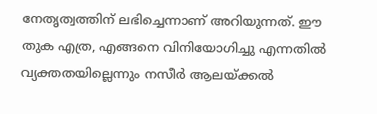നേതൃത്വത്തിന് ലഭിച്ചെന്നാണ് അറിയുന്നത്. ഈ തുക എത്ര, എങ്ങനെ വിനിയോഗിച്ചു എന്നതില്‍ വ്യക്തതയില്ലെന്നും നസീര്‍ ആലയ്ക്കല്‍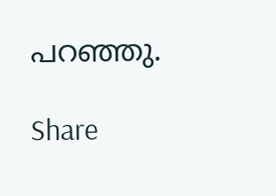പറഞ്ഞു.

Share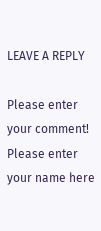LEAVE A REPLY

Please enter your comment!
Please enter your name here